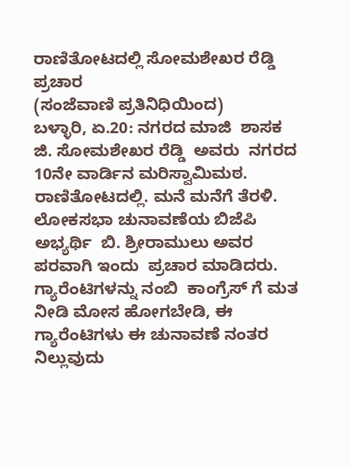ರಾಣಿತೋಟದಲ್ಲಿ ಸೋಮಶೇಖರ ರೆಡ್ಡಿ ಪ್ರಚಾರ
(ಸಂಜೆವಾಣಿ ಪ್ರತಿನಿಧಿಯಿಂದ)
ಬಳ್ಳಾರಿ, ಏ.20: ನಗರದ ಮಾಜಿ  ಶಾಸಕ ಜಿ. ಸೋಮಶೇಖರ ರೆಡ್ಡಿ  ಅವರು  ನಗರದ 10ನೇ ವಾರ್ಡಿನ ಮರಿಸ್ವಾಮಿಮಠ. ರಾಣಿತೋಟದಲ್ಲಿ. ಮನೆ ಮನೆಗೆ ತೆರಳಿ.  ಲೋಕಸಭಾ ಚುನಾವಣೆಯ ಬಿಜೆಪಿ ಅಭ್ಯರ್ಥಿ  ಬಿ. ಶ್ರೀರಾಮುಲು ಅವರ ಪರವಾಗಿ ಇಂದು  ಪ್ರಚಾರ ಮಾಡಿದರು.
ಗ್ಯಾರೆಂಟಿಗಳನ್ನು ನಂಬಿ  ಕಾಂಗ್ರೆಸ್ ಗೆ ಮತ ನೀಡಿ ಮೋಸ ಹೋಗಬೇಡಿ, ಈ ಗ್ಯಾರೆಂಟಿಗಳು ಈ ಚುನಾವಣೆ ನಂತರ ನಿಲ್ಲುವುದು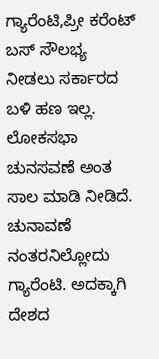ಗ್ಯಾರೆಂಟಿ,ಪ್ರೀ ಕರೆಂಟ್ ಬಸ್ ಸೌಲಭ್ಯ ನೀಡಲು ಸರ್ಕಾರದ ಬಳಿ ಹಣ ಇಲ್ಲ. ಲೋಕಸಭಾ ಚುನಸವಣೆ ಅಂತ ಸಾಲ ಮಾಡಿ ನೀಡಿದೆ. ಚುನಾವಣೆ ನಂತರನಿಲ್ಲೋದು ಗ್ಯಾರೆಂಟಿ. ಅದಕ್ಕಾಗಿ ದೇಶದ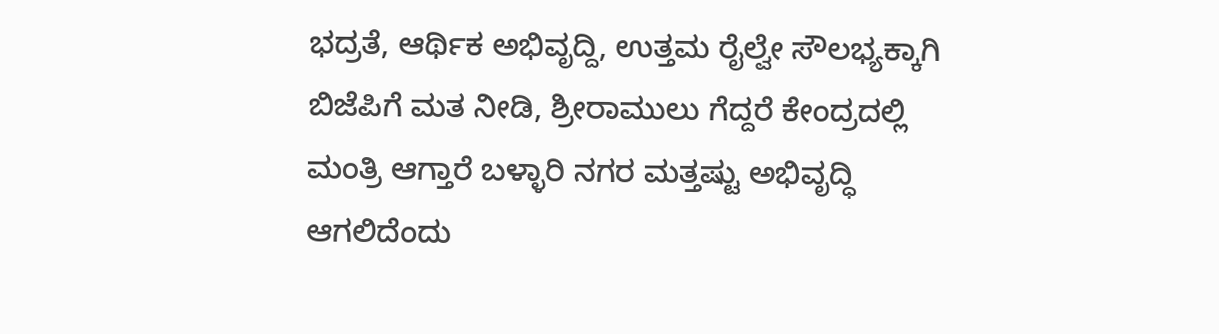ಭದ್ರತೆ, ಆರ್ಥಿಕ ಅಭಿವೃದ್ದಿ, ಉತ್ತಮ ರೈಲ್ವೇ ಸೌಲಭ್ಯಕ್ಕಾಗಿ ಬಿಜೆಪಿಗೆ ಮತ ನೀಡಿ, ಶ್ರೀರಾಮುಲು ಗೆದ್ದರೆ ಕೇಂದ್ರದಲ್ಲಿ ಮಂತ್ರಿ ಆಗ್ತಾರೆ ಬಳ್ಳಾರಿ ನಗರ ಮತ್ತಷ್ಟು ಅಭಿವೃದ್ಧಿ ಆಗಲಿದೆಂದು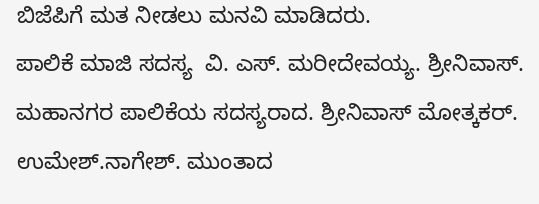ಬಿಜೆಪಿಗೆ ಮತ ನೀಡಲು ಮನವಿ ಮಾಡಿದರು.
ಪಾಲಿಕೆ ಮಾಜಿ ಸದಸ್ಯ  ವಿ. ಎಸ್. ಮರೀದೇವಯ್ಯ. ಶ್ರೀನಿವಾಸ್. ಮಹಾನಗರ ಪಾಲಿಕೆಯ ಸದಸ್ಯರಾದ. ಶ್ರೀನಿವಾಸ್ ಮೋತ್ಕಕರ್. ಉಮೇಶ್.ನಾಗೇಶ್. ಮುಂತಾದ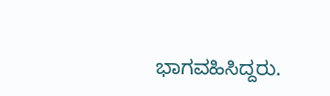ಭಾಗವಹಿಸಿದ್ದರು.